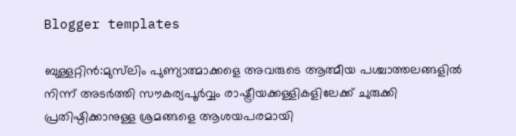Blogger templates

ബുള്ളറ്റിൻ:മുസ്‌ലിം പുണ്യാത്മാക്കളെ അവരുടെ ആത്മീയ പശ്ചാത്തലങ്ങളില്‍ നിന്ന് അടര്‍ത്തി സൗകര്യപൂര്‍വ്വം രാഷ്ട്രീയക്കള്ളികളിലേക്ക് ചുരുക്കി പ്രതിഷ്ഠിക്കാനുള്ള ശ്രമങ്ങളെ ആശയപരമായി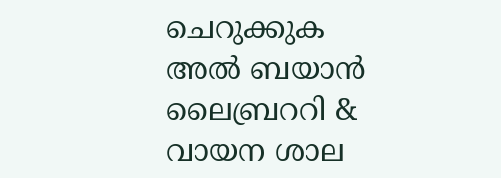ചെറുക്കുക                                                                                                                                                                                                                                                                                                                                                                                       അൽ ബയാൻ        ലൈബ്രററി & വായന ശാല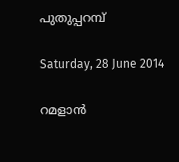പുതുപ്പറമ്പ്

Saturday, 28 June 2014

റമളാന്‍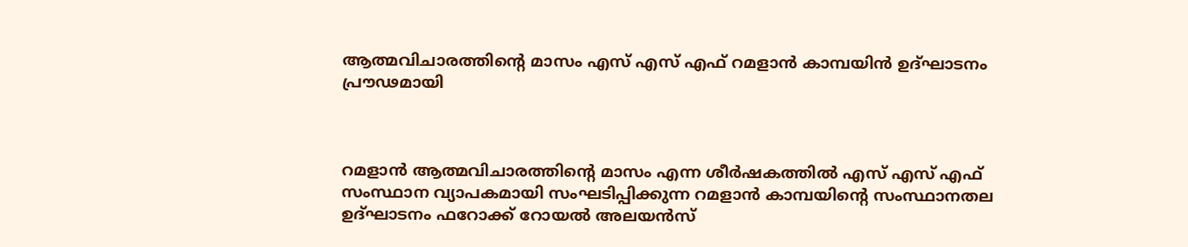ആത്മവിചാരത്തിന്റെ മാസം എസ് എസ് എഫ് റമളാന്‍ കാമ്പയിന്‍ ഉദ്ഘാടനം പ്രൗഢമായി



റമളാന്‍ ആത്മവിചാരത്തിന്റെ മാസം എന്ന ശീര്‍ഷകത്തില്‍ എസ് എസ് എഫ് സംസ്ഥാന വ്യാപകമായി സംഘടിപ്പിക്കുന്ന റമളാന്‍ കാമ്പയിന്റെ സംസ്ഥാനതല ഉദ്ഘാടനം ഫറോക്ക് റോയല്‍ അലയന്‍സ്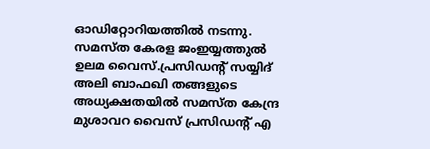ഓഡിറ്റോറിയത്തില്‍ നടന്നു. സമസ്ത കേരള ജംഇയ്യത്തുല്‍ ഉലമ വൈസ്.പ്രസിഡന്റ് സയ്യിദ് അലി ബാഫഖി തങ്ങളുടെ അധ്യക്ഷതയില്‍ സമസ്ത കേന്ദ്ര മുശാവറ വൈസ് പ്രസിഡന്റ് എ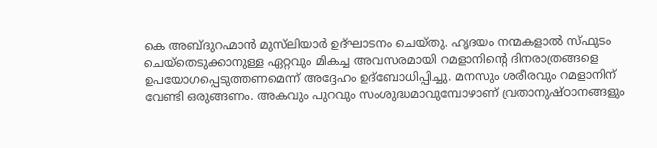കെ അബ്ദുറഹ്മാന്‍ മുസ്‌ലിയാര്‍ ഉദ്ഘാടനം ചെയ്തു. ഹൃദയം നന്മകളാല്‍ സ്ഫുടം ചെയ്‌തെടുക്കാനുള്ള ഏറ്റവും മികച്ച അവസരമായി റമളാനിന്റെ ദിനരാത്രങ്ങളെ ഉപയോഗപ്പെടുത്തണമെന്ന് അദ്ദേഹം ഉദ്‌ബോധിപ്പിച്ചു. മനസും ശരീരവും റമളാനിന് വേണ്ടി ഒരുങ്ങണം. അകവും പുറവും സംശുദ്ധമാവുമ്പോഴാണ് വ്രതാനുഷ്ഠാനങ്ങളും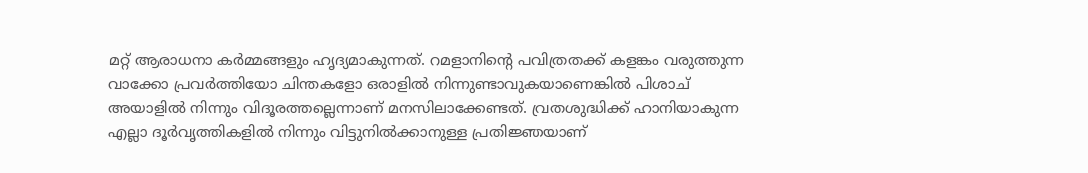മറ്റ് ആരാധനാ കര്‍മ്മങ്ങളും ഹൃദ്യമാകുന്നത്. റമളാനിന്റെ പവിത്രതക്ക് കളങ്കം വരുത്തുന്ന വാക്കോ പ്രവര്‍ത്തിയോ ചിന്തകളോ ഒരാളില്‍ നിന്നുണ്ടാവുകയാണെങ്കില്‍ പിശാച് അയാളില്‍ നിന്നും വിദൂരത്തല്ലെന്നാണ് മനസിലാക്കേണ്ടത്. വ്രതശുദ്ധിക്ക് ഹാനിയാകുന്ന എല്ലാ ദൂര്‍വൃത്തികളില്‍ നിന്നും വിട്ടുനില്‍ക്കാനുള്ള പ്രതിജ്ഞയാണ്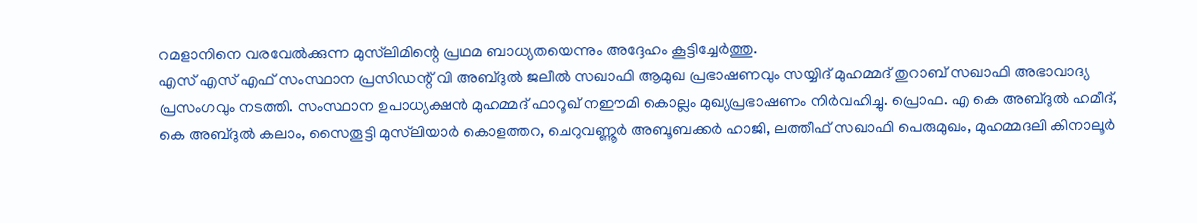റമളാനിനെ വരവേല്‍ക്കുന്ന മുസ്‌ലിമിന്റെ പ്രഥമ ബാധ്യതയെന്നും അദ്ദേഹം കൂട്ടിച്ചേര്‍ത്തു.
എസ് എസ് എഫ് സംസ്ഥാന പ്രസിഡന്റ് വി അബ്ദുല്‍ ജലീല്‍ സഖാഫി ആമുഖ പ്രഭാഷണവും സയ്യിദ് മുഹമ്മദ് തുറാബ് സഖാഫി അഭാവാദ്യ പ്രസംഗവും നടത്തി. സംസ്ഥാന ഉപാധ്യക്ഷന്‍ മുഹമ്മദ് ഫാറൂഖ് നഈമി കൊല്ലം മുഖ്യപ്രഭാഷണം നിര്‍വഹിച്ചു. പ്രൊഫ. എ കെ അബ്ദുല്‍ ഹമീദ്, കെ അബ്ദുല്‍ കലാം, സൈതൂട്ടി മുസ്‌ലിയാര്‍ കൊളത്തറ, ചെറുവണ്ണൂര്‍ അബൂബക്കര്‍ ഹാജി, ലത്തീഫ് സഖാഫി പെരുമുഖം, മുഹമ്മദലി കിനാലൂര്‍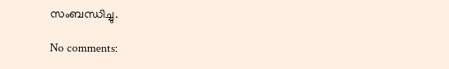സംബന്ധിച്ചു.

No comments: